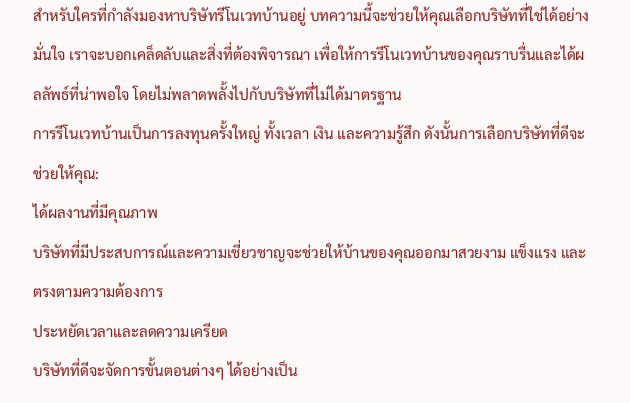สำหรับใครที่กำลังมองหาบริษัทรีโนเวทบ้านอยู่ บทความนี้จะช่วยให้คุณเลือกบริษัทที่ใช่ได้อย่างมั่นใจ เราจะบอกเคล็ดลับและสิ่งที่ต้องพิจารณา เพื่อให้การรีโนเวทบ้านของคุณราบรื่นและได้ผลลัพธ์ที่น่าพอใจ โดยไม่พลาดพลั้งไปกับบริษัทที่ไม่ได้มาตรฐาน
การรีโนเวทบ้านเป็นการลงทุนครั้งใหญ่ ทั้งเวลา เงิน และความรู้สึก ดังนั้นการเลือกบริษัทที่ดีจะช่วยให้คุณ:
ได้ผลงานที่มีคุณภาพ
บริษัทที่มีประสบการณ์และความเชี่ยวชาญจะช่วยให้บ้านของคุณออกมาสวยงาม แข็งแรง และตรงตามความต้องการ
ประหยัดเวลาและลดความเครียด
บริษัทที่ดีจะจัดการขั้นตอนต่างๆ ได้อย่างเป็น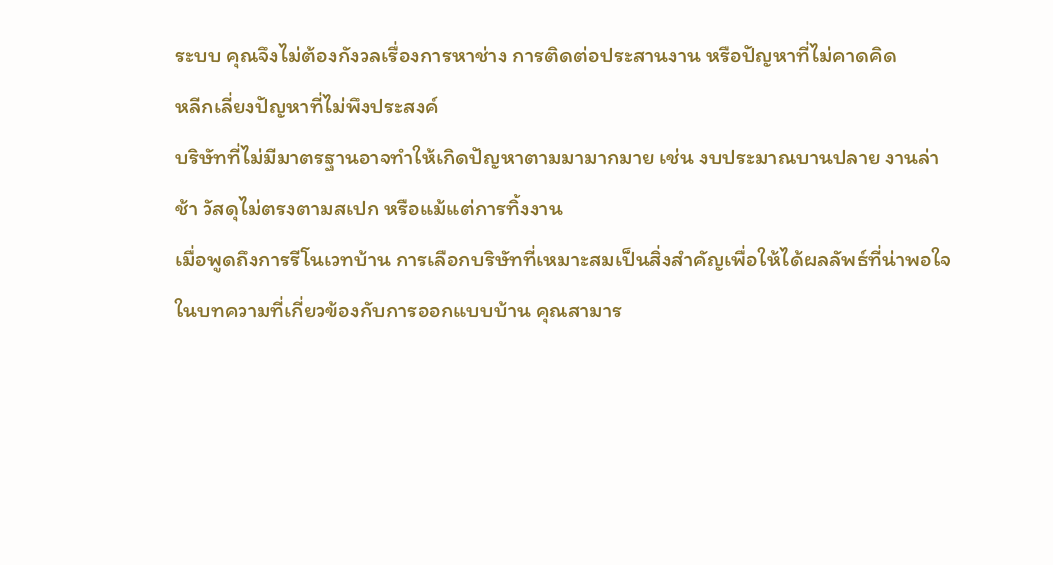ระบบ คุณจึงไม่ต้องกังวลเรื่องการหาช่าง การติดต่อประสานงาน หรือปัญหาที่ไม่คาดคิด
หลีกเลี่ยงปัญหาที่ไม่พึงประสงค์
บริษัทที่ไม่มีมาตรฐานอาจทำให้เกิดปัญหาตามมามากมาย เช่น งบประมาณบานปลาย งานล่าช้า วัสดุไม่ตรงตามสเปก หรือแม้แต่การทิ้งงาน
เมื่อพูดถึงการรีโนเวทบ้าน การเลือกบริษัทที่เหมาะสมเป็นสิ่งสำคัญเพื่อให้ได้ผลลัพธ์ที่น่าพอใจ ในบทความที่เกี่ยวข้องกับการออกแบบบ้าน คุณสามาร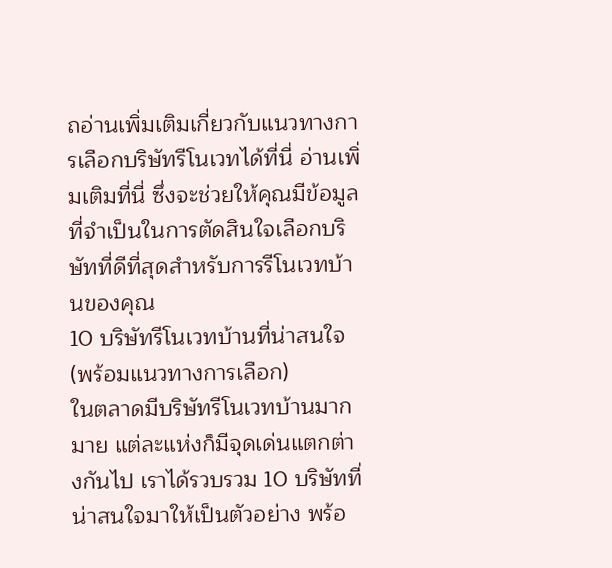ถอ่านเพิ่มเติมเกี่ยวกับแนวทางการเลือกบริษัทรีโนเวทได้ที่นี่ อ่านเพิ่มเติมที่นี่ ซึ่งจะช่วยให้คุณมีข้อมูลที่จำเป็นในการตัดสินใจเลือกบริษัทที่ดีที่สุดสำหรับการรีโนเวทบ้านของคุณ
10 บริษัทรีโนเวทบ้านที่น่าสนใจ (พร้อมแนวทางการเลือก)
ในตลาดมีบริษัทรีโนเวทบ้านมากมาย แต่ละแห่งก็มีจุดเด่นแตกต่างกันไป เราได้รวบรวม 10 บริษัทที่น่าสนใจมาให้เป็นตัวอย่าง พร้อ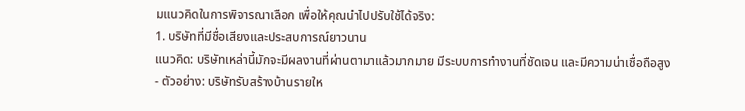มแนวคิดในการพิจารณาเลือก เพื่อให้คุณนำไปปรับใช้ได้จริง:
1. บริษัทที่มีชื่อเสียงและประสบการณ์ยาวนาน
แนวคิด: บริษัทเหล่านี้มักจะมีผลงานที่ผ่านตามาแล้วมากมาย มีระบบการทำงานที่ชัดเจน และมีความน่าเชื่อถือสูง
- ตัวอย่าง: บริษัทรับสร้างบ้านรายให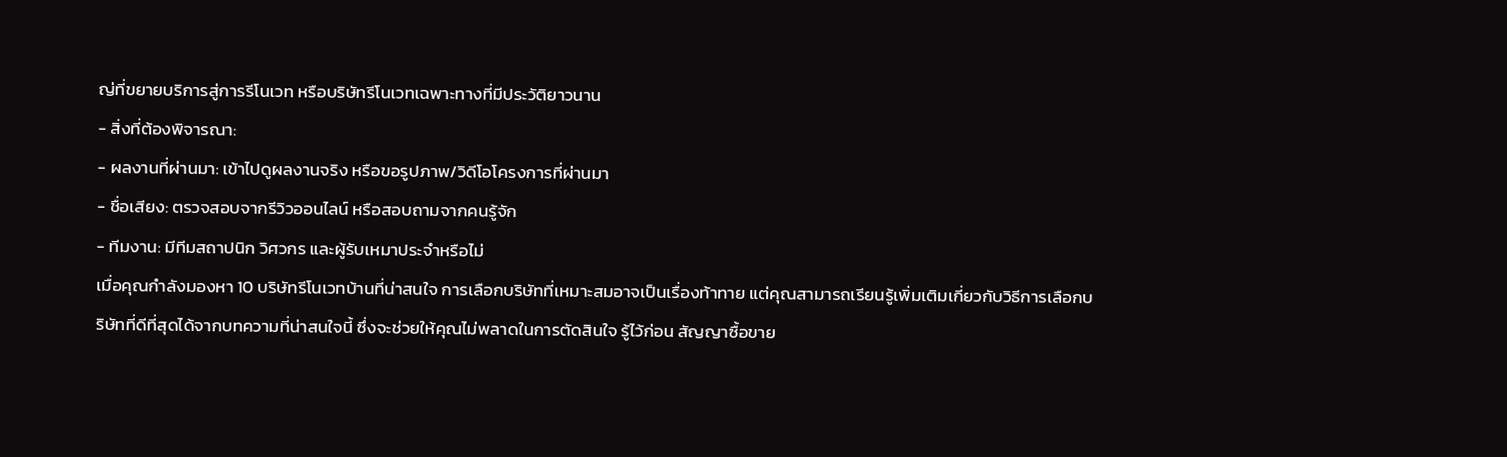ญ่ที่ขยายบริการสู่การรีโนเวท หรือบริษัทรีโนเวทเฉพาะทางที่มีประวัติยาวนาน
- สิ่งที่ต้องพิจารณา:
- ผลงานที่ผ่านมา: เข้าไปดูผลงานจริง หรือขอรูปภาพ/วิดีโอโครงการที่ผ่านมา
- ชื่อเสียง: ตรวจสอบจากรีวิวออนไลน์ หรือสอบถามจากคนรู้จัก
- ทีมงาน: มีทีมสถาปนิก วิศวกร และผู้รับเหมาประจำหรือไม่
เมื่อคุณกำลังมองหา 10 บริษัทรีโนเวทบ้านที่น่าสนใจ การเลือกบริษัทที่เหมาะสมอาจเป็นเรื่องท้าทาย แต่คุณสามารถเรียนรู้เพิ่มเติมเกี่ยวกับวิธีการเลือกบริษัทที่ดีที่สุดได้จากบทความที่น่าสนใจนี้ ซึ่งจะช่วยให้คุณไม่พลาดในการตัดสินใจ รู้ไว้ก่อน สัญญาซื้อขาย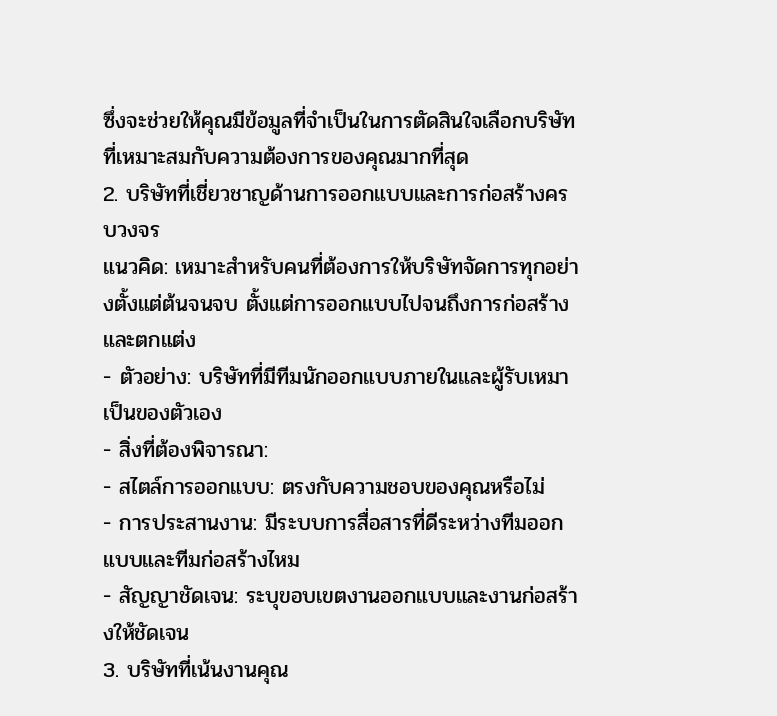ซึ่งจะช่วยให้คุณมีข้อมูลที่จำเป็นในการตัดสินใจเลือกบริษัทที่เหมาะสมกับความต้องการของคุณมากที่สุด
2. บริษัทที่เชี่ยวชาญด้านการออกแบบและการก่อสร้างครบวงจร
แนวคิด: เหมาะสำหรับคนที่ต้องการให้บริษัทจัดการทุกอย่างตั้งแต่ต้นจนจบ ตั้งแต่การออกแบบไปจนถึงการก่อสร้างและตกแต่ง
- ตัวอย่าง: บริษัทที่มีทีมนักออกแบบภายในและผู้รับเหมาเป็นของตัวเอง
- สิ่งที่ต้องพิจารณา:
- สไตล์การออกแบบ: ตรงกับความชอบของคุณหรือไม่
- การประสานงาน: มีระบบการสื่อสารที่ดีระหว่างทีมออกแบบและทีมก่อสร้างไหม
- สัญญาชัดเจน: ระบุขอบเขตงานออกแบบและงานก่อสร้างให้ชัดเจน
3. บริษัทที่เน้นงานคุณ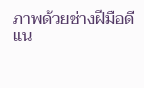ภาพด้วยช่างฝีมือดี
แน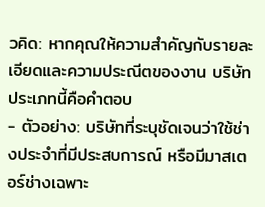วคิด: หากคุณให้ความสำคัญกับรายละเอียดและความประณีตของงาน บริษัทประเภทนี้คือคำตอบ
- ตัวอย่าง: บริษัทที่ระบุชัดเจนว่าใช้ช่างประจำที่มีประสบการณ์ หรือมีมาสเตอร์ช่างเฉพาะ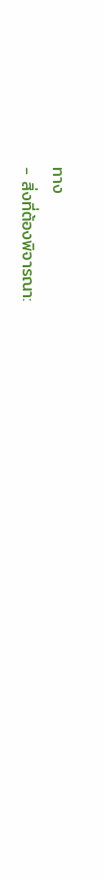ทาง
- สิ่งที่ต้องพิจารณา: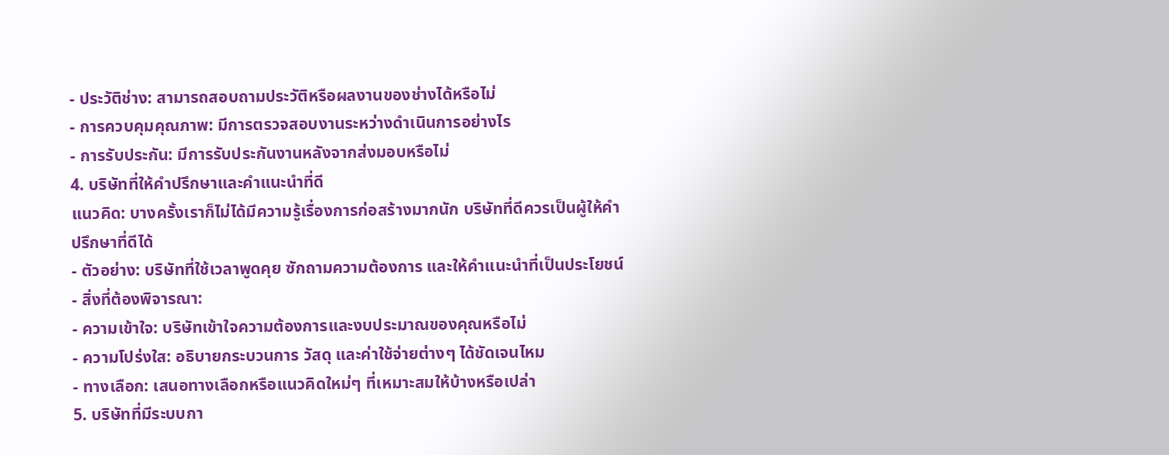- ประวัติช่าง: สามารถสอบถามประวัติหรือผลงานของช่างได้หรือไม่
- การควบคุมคุณภาพ: มีการตรวจสอบงานระหว่างดำเนินการอย่างไร
- การรับประกัน: มีการรับประกันงานหลังจากส่งมอบหรือไม่
4. บริษัทที่ให้คำปรึกษาและคำแนะนำที่ดี
แนวคิด: บางครั้งเราก็ไม่ได้มีความรู้เรื่องการก่อสร้างมากนัก บริษัทที่ดีควรเป็นผู้ให้คำปรึกษาที่ดีได้
- ตัวอย่าง: บริษัทที่ใช้เวลาพูดคุย ซักถามความต้องการ และให้คำแนะนำที่เป็นประโยชน์
- สิ่งที่ต้องพิจารณา:
- ความเข้าใจ: บริษัทเข้าใจความต้องการและงบประมาณของคุณหรือไม่
- ความโปร่งใส: อธิบายกระบวนการ วัสดุ และค่าใช้จ่ายต่างๆ ได้ชัดเจนไหม
- ทางเลือก: เสนอทางเลือกหรือแนวคิดใหม่ๆ ที่เหมาะสมให้บ้างหรือเปล่า
5. บริษัทที่มีระบบกา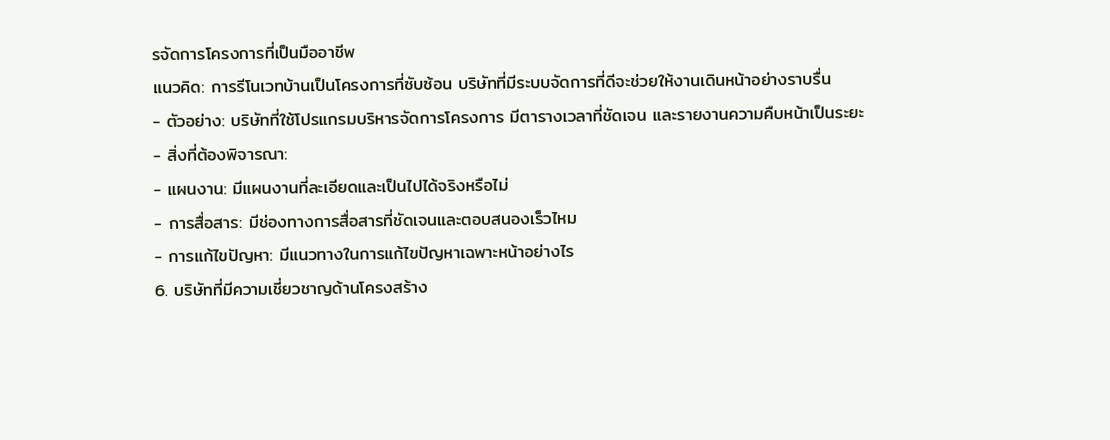รจัดการโครงการที่เป็นมืออาชีพ
แนวคิด: การรีโนเวทบ้านเป็นโครงการที่ซับซ้อน บริษัทที่มีระบบจัดการที่ดีจะช่วยให้งานเดินหน้าอย่างราบรื่น
- ตัวอย่าง: บริษัทที่ใช้โปรแกรมบริหารจัดการโครงการ มีตารางเวลาที่ชัดเจน และรายงานความคืบหน้าเป็นระยะ
- สิ่งที่ต้องพิจารณา:
- แผนงาน: มีแผนงานที่ละเอียดและเป็นไปได้จริงหรือไม่
- การสื่อสาร: มีช่องทางการสื่อสารที่ชัดเจนและตอบสนองเร็วไหม
- การแก้ไขปัญหา: มีแนวทางในการแก้ไขปัญหาเฉพาะหน้าอย่างไร
6. บริษัทที่มีความเชี่ยวชาญด้านโครงสร้าง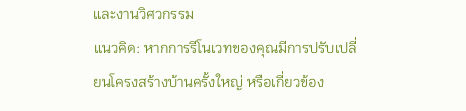และงานวิศวกรรม
แนวคิด: หากการรีโนเวทของคุณมีการปรับเปลี่ยนโครงสร้างบ้านครั้งใหญ่ หรือเกี่ยวข้อง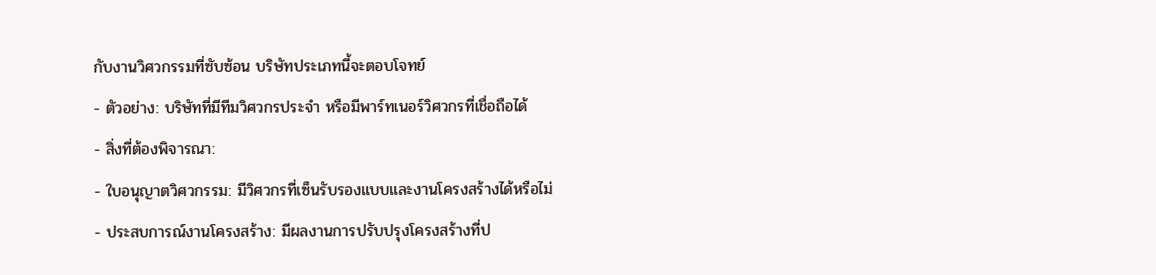กับงานวิศวกรรมที่ซับซ้อน บริษัทประเภทนี้จะตอบโจทย์
- ตัวอย่าง: บริษัทที่มีทีมวิศวกรประจำ หรือมีพาร์ทเนอร์วิศวกรที่เชื่อถือได้
- สิ่งที่ต้องพิจารณา:
- ใบอนุญาตวิศวกรรม: มีวิศวกรที่เซ็นรับรองแบบและงานโครงสร้างได้หรือไม่
- ประสบการณ์งานโครงสร้าง: มีผลงานการปรับปรุงโครงสร้างที่ป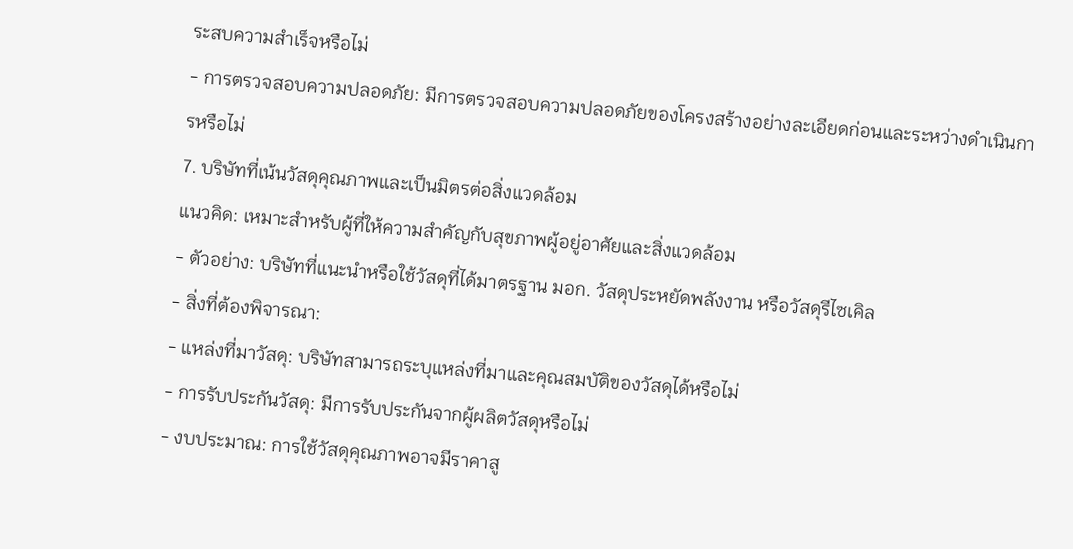ระสบความสำเร็จหรือไม่
- การตรวจสอบความปลอดภัย: มีการตรวจสอบความปลอดภัยของโครงสร้างอย่างละเอียดก่อนและระหว่างดำเนินการหรือไม่
7. บริษัทที่เน้นวัสดุคุณภาพและเป็นมิตรต่อสิ่งแวดล้อม
แนวคิด: เหมาะสำหรับผู้ที่ให้ความสำคัญกับสุขภาพผู้อยู่อาศัยและสิ่งแวดล้อม
- ตัวอย่าง: บริษัทที่แนะนำหรือใช้วัสดุที่ได้มาตรฐาน มอก. วัสดุประหยัดพลังงาน หรือวัสดุรีไซเคิล
- สิ่งที่ต้องพิจารณา:
- แหล่งที่มาวัสดุ: บริษัทสามารถระบุแหล่งที่มาและคุณสมบัติของวัสดุได้หรือไม่
- การรับประกันวัสดุ: มีการรับประกันจากผู้ผลิตวัสดุหรือไม่
- งบประมาณ: การใช้วัสดุคุณภาพอาจมีราคาสู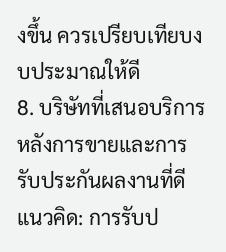งขึ้น ควรเปรียบเทียบงบประมาณให้ดี
8. บริษัทที่เสนอบริการหลังการขายและการรับประกันผลงานที่ดี
แนวคิด: การรับป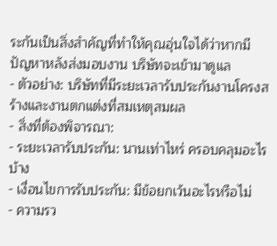ระกันเป็นสิ่งสำคัญที่ทำให้คุณอุ่นใจได้ว่าหากมีปัญหาหลังส่งมอบงาน บริษัทจะเข้ามาดูแล
- ตัวอย่าง: บริษัทที่มีระยะเวลารับประกันงานโครงสร้างและงานตกแต่งที่สมเหตุสมผล
- สิ่งที่ต้องพิจารณา:
- ระยะเวลารับประกัน: นานเท่าไหร่ ครอบคลุมอะไรบ้าง
- เงื่อนไขการรับประกัน: มีข้อยกเว้นอะไรหรือไม่
- ความรว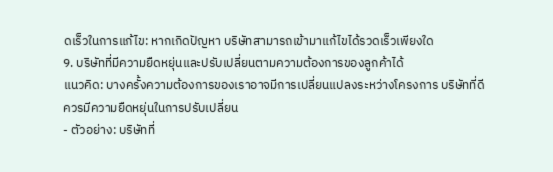ดเร็วในการแก้ไข: หากเกิดปัญหา บริษัทสามารถเข้ามาแก้ไขได้รวดเร็วเพียงใด
9. บริษัทที่มีความยืดหยุ่นและปรับเปลี่ยนตามความต้องการของลูกค้าได้
แนวคิด: บางครั้งความต้องการของเราอาจมีการเปลี่ยนแปลงระหว่างโครงการ บริษัทที่ดีควรมีความยืดหยุ่นในการปรับเปลี่ยน
- ตัวอย่าง: บริษัทที่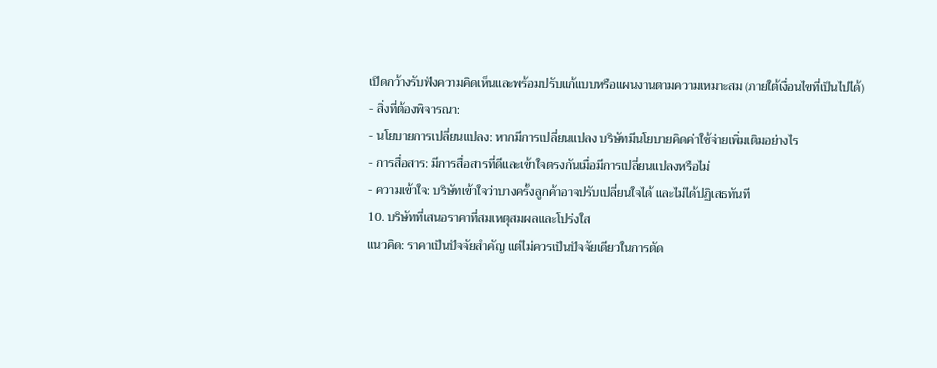เปิดกว้างรับฟังความคิดเห็นและพร้อมปรับแก้แบบหรือแผนงานตามความเหมาะสม (ภายใต้เงื่อนไขที่เป็นไปได้)
- สิ่งที่ต้องพิจารณา:
- นโยบายการเปลี่ยนแปลง: หากมีการเปลี่ยนแปลง บริษัทมีนโยบายคิดค่าใช้จ่ายเพิ่มเติมอย่างไร
- การสื่อสาร: มีการสื่อสารที่ดีและเข้าใจตรงกันเมื่อมีการเปลี่ยนแปลงหรือไม่
- ความเข้าใจ: บริษัทเข้าใจว่าบางครั้งลูกค้าอาจปรับเปลี่ยนใจได้ และไม่ได้ปฏิเสธทันที
10. บริษัทที่เสนอราคาที่สมเหตุสมผลและโปร่งใส
แนวคิด: ราคาเป็นปัจจัยสำคัญ แต่ไม่ควรเป็นปัจจัยเดียวในการตัด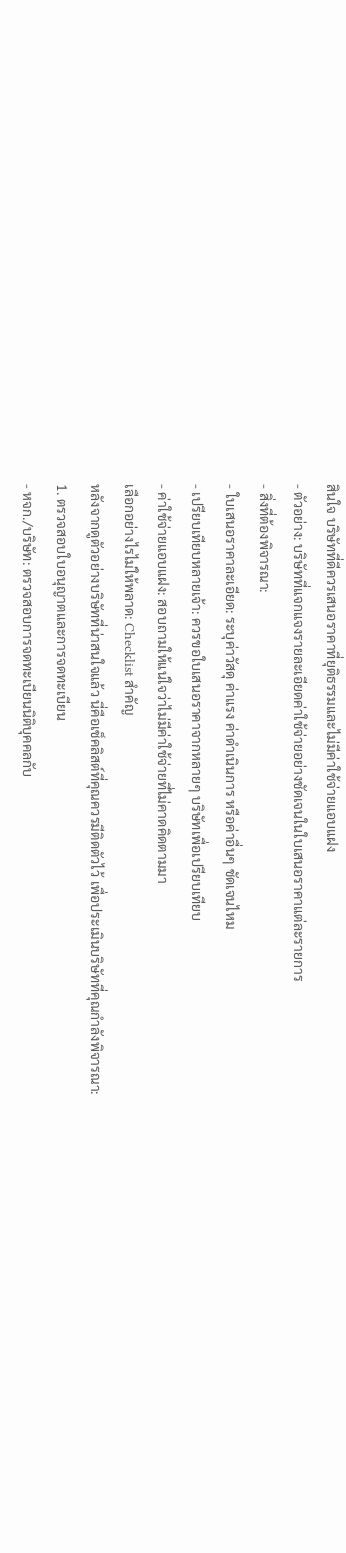สินใจ บริษัทที่ดีควรเสนอราคาที่ยุติธรรมและไม่มีค่าใช้จ่ายแอบแฝง
- ตัวอย่าง: บริษัทที่แจกแจงรายละเอียดค่าใช้จ่ายอย่างชัดเจนในใบเสนอราคาแต่ละรายการ
- สิ่งที่ต้องพิจารณา:
- ใบเสนอราคาละเอียด: ระบุค่าวัสดุ ค่าแรง ค่าดำเนินการ หรือค่าอื่นๆ ชัดเจนไหม
- เปรียบเทียบหลายเจ้า: ควรขอใบเสนอราคาจากหลายๆ บริษัทเพื่อเปรียบเทียบ
- ค่าใช้จ่ายแอบแฝง: สอบถามให้แน่ใจว่าไม่มีค่าใช้จ่ายที่ไม่คาดคิดตามมา
เลือกอย่างไรไม่ให้พลาด: Checklist สำคัญ
หลังจากดูตัวอย่างบริษัทที่น่าสนใจแล้ว นี่คือเช็คลิสต์ที่คุณควรมีติดตัวไว้ เพื่อประเมินบริษัทที่คุณกำลังพิจารณา:
1. ตรวจสอบใบอนุญาตและการจดทะเบียน
- หจก./บริษัท: ตรวจสอบการจดทะเบียนนิติบุคคลกับ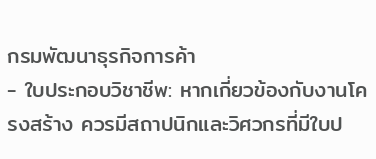กรมพัฒนาธุรกิจการค้า
- ใบประกอบวิชาชีพ: หากเกี่ยวข้องกับงานโครงสร้าง ควรมีสถาปนิกและวิศวกรที่มีใบป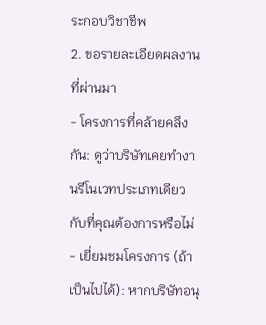ระกอบวิชาชีพ
2. ขอรายละเอียดผลงานที่ผ่านมา
- โครงการที่คล้ายคลึงกัน: ดูว่าบริษัทเคยทำงานรีโนเวทประเภทเดียวกับที่คุณต้องการหรือไม่
- เยี่ยมชมโครงการ (ถ้าเป็นไปได้): หากบริษัทอนุ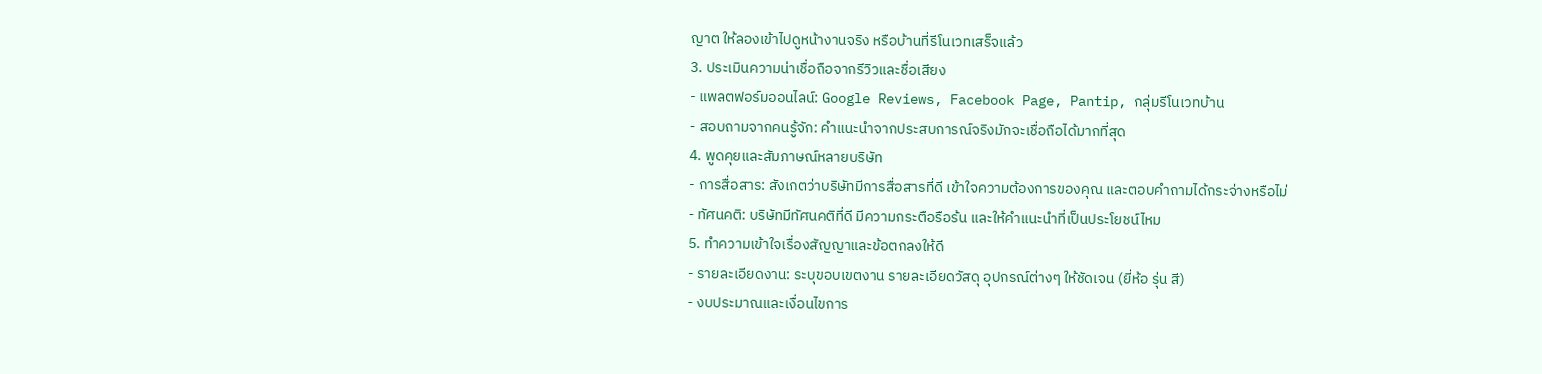ญาต ให้ลองเข้าไปดูหน้างานจริง หรือบ้านที่รีโนเวทเสร็จแล้ว
3. ประเมินความน่าเชื่อถือจากรีวิวและชื่อเสียง
- แพลตฟอร์มออนไลน์: Google Reviews, Facebook Page, Pantip, กลุ่มรีโนเวทบ้าน
- สอบถามจากคนรู้จัก: คำแนะนำจากประสบการณ์จริงมักจะเชื่อถือได้มากที่สุด
4. พูดคุยและสัมภาษณ์หลายบริษัท
- การสื่อสาร: สังเกตว่าบริษัทมีการสื่อสารที่ดี เข้าใจความต้องการของคุณ และตอบคำถามได้กระจ่างหรือไม่
- ทัศนคติ: บริษัทมีทัศนคติที่ดี มีความกระตือรือร้น และให้คำแนะนำที่เป็นประโยชน์ไหม
5. ทำความเข้าใจเรื่องสัญญาและข้อตกลงให้ดี
- รายละเอียดงาน: ระบุขอบเขตงาน รายละเอียดวัสดุ อุปกรณ์ต่างๆ ให้ชัดเจน (ยี่ห้อ รุ่น สี)
- งบประมาณและเงื่อนไขการ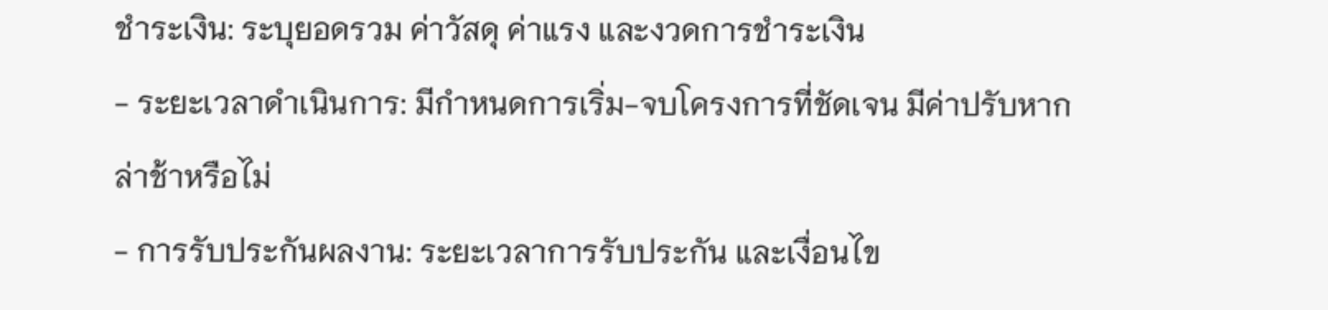ชำระเงิน: ระบุยอดรวม ค่าวัสดุ ค่าแรง และงวดการชำระเงิน
- ระยะเวลาดำเนินการ: มีกำหนดการเริ่ม-จบโครงการที่ชัดเจน มีค่าปรับหากล่าช้าหรือไม่
- การรับประกันผลงาน: ระยะเวลาการรับประกัน และเงื่อนไข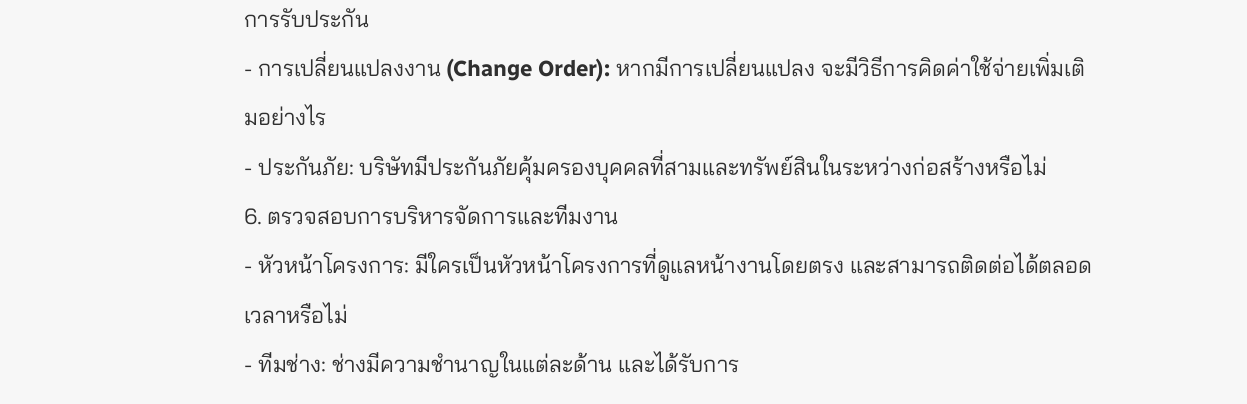การรับประกัน
- การเปลี่ยนแปลงงาน (Change Order): หากมีการเปลี่ยนแปลง จะมีวิธีการคิดค่าใช้จ่ายเพิ่มเติมอย่างไร
- ประกันภัย: บริษัทมีประกันภัยคุ้มครองบุคคลที่สามและทรัพย์สินในระหว่างก่อสร้างหรือไม่
6. ตรวจสอบการบริหารจัดการและทีมงาน
- หัวหน้าโครงการ: มีใครเป็นหัวหน้าโครงการที่ดูแลหน้างานโดยตรง และสามารถติดต่อได้ตลอดเวลาหรือไม่
- ทีมช่าง: ช่างมีความชำนาญในแต่ละด้าน และได้รับการ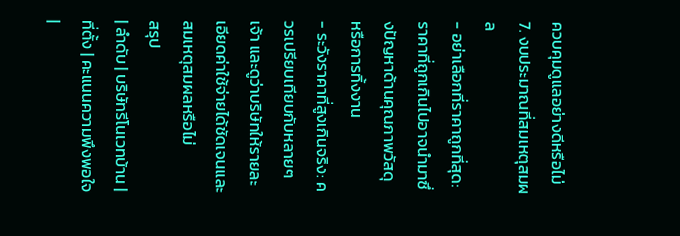ควบคุมดูแลอย่างดีหรือไม่
7. งบประมาณที่สมเหตุสมผล
- อย่าเลือกที่ราคาถูกที่สุด: ราคาที่ถูกเกินไปอาจนำมาซึ่งปัญหาด้านคุณภาพวัสดุ หรือการทิ้งงาน
- ระวังราคาที่สูงเกินจริง: ควรเปรียบเทียบกับหลายๆ เจ้า และดูว่าบริษัทให้รายละเอียดค่าใช้จ่ายได้ชัดเจนและสมเหตุสมผลหรือไม่
สรุป
| ลำดับ | บริษัทรีโนเวทบ้าน | ที่ตั้ง | คะแนนความพึงพอใจ |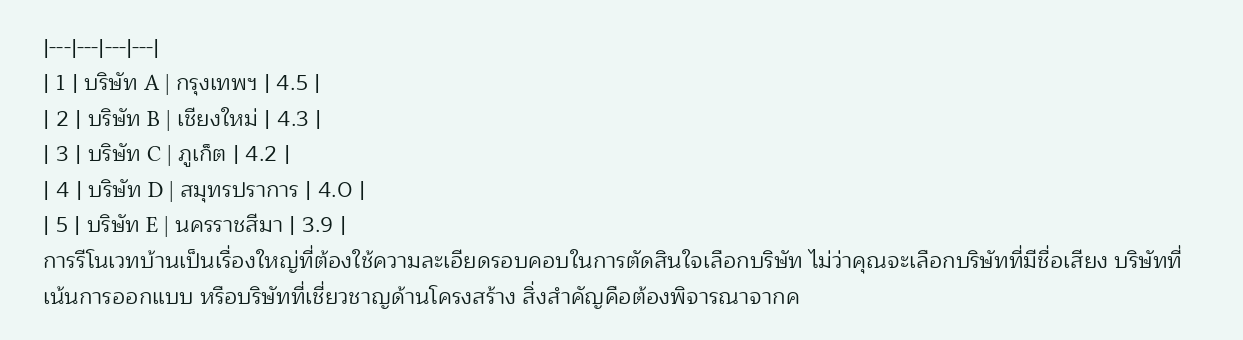|---|---|---|---|
| 1 | บริษัท A | กรุงเทพฯ | 4.5 |
| 2 | บริษัท B | เชียงใหม่ | 4.3 |
| 3 | บริษัท C | ภูเก็ต | 4.2 |
| 4 | บริษัท D | สมุทรปราการ | 4.0 |
| 5 | บริษัท E | นครราชสีมา | 3.9 |
การรีโนเวทบ้านเป็นเรื่องใหญ่ที่ต้องใช้ความละเอียดรอบคอบในการตัดสินใจเลือกบริษัท ไม่ว่าคุณจะเลือกบริษัทที่มีชื่อเสียง บริษัทที่เน้นการออกแบบ หรือบริษัทที่เชี่ยวชาญด้านโครงสร้าง สิ่งสำคัญคือต้องพิจารณาจากค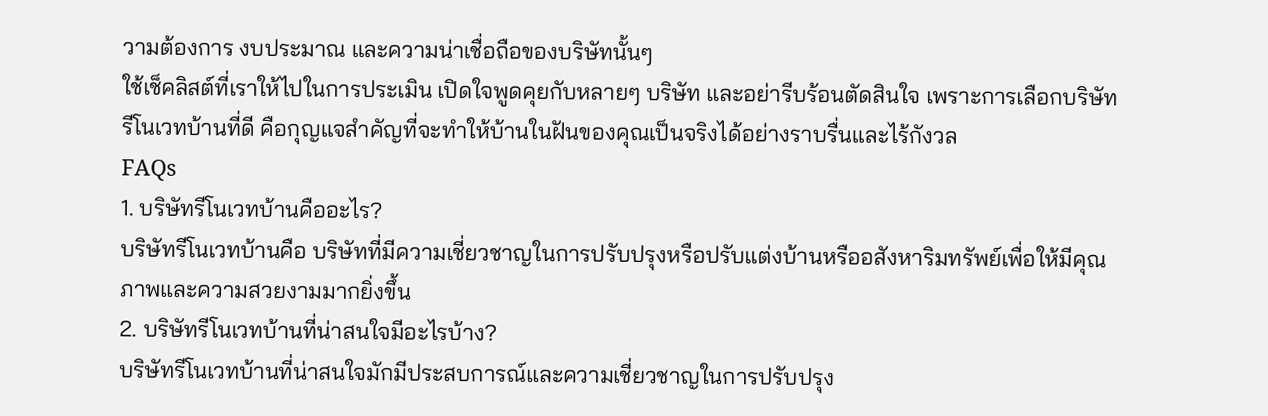วามต้องการ งบประมาณ และความน่าเชื่อถือของบริษัทนั้นๆ
ใช้เช็คลิสต์ที่เราให้ไปในการประเมิน เปิดใจพูดคุยกับหลายๆ บริษัท และอย่ารีบร้อนตัดสินใจ เพราะการเลือกบริษัทรีโนเวทบ้านที่ดี คือกุญแจสำคัญที่จะทำให้บ้านในฝันของคุณเป็นจริงได้อย่างราบรื่นและไร้กังวล
FAQs
1. บริษัทรีโนเวทบ้านคืออะไร?
บริษัทรีโนเวทบ้านคือ บริษัทที่มีความเชี่ยวชาญในการปรับปรุงหรือปรับแต่งบ้านหรืออสังหาริมทรัพย์เพื่อให้มีคุณภาพและความสวยงามมากยิ่งขึ้น
2. บริษัทรีโนเวทบ้านที่น่าสนใจมีอะไรบ้าง?
บริษัทรีโนเวทบ้านที่น่าสนใจมักมีประสบการณ์และความเชี่ยวชาญในการปรับปรุง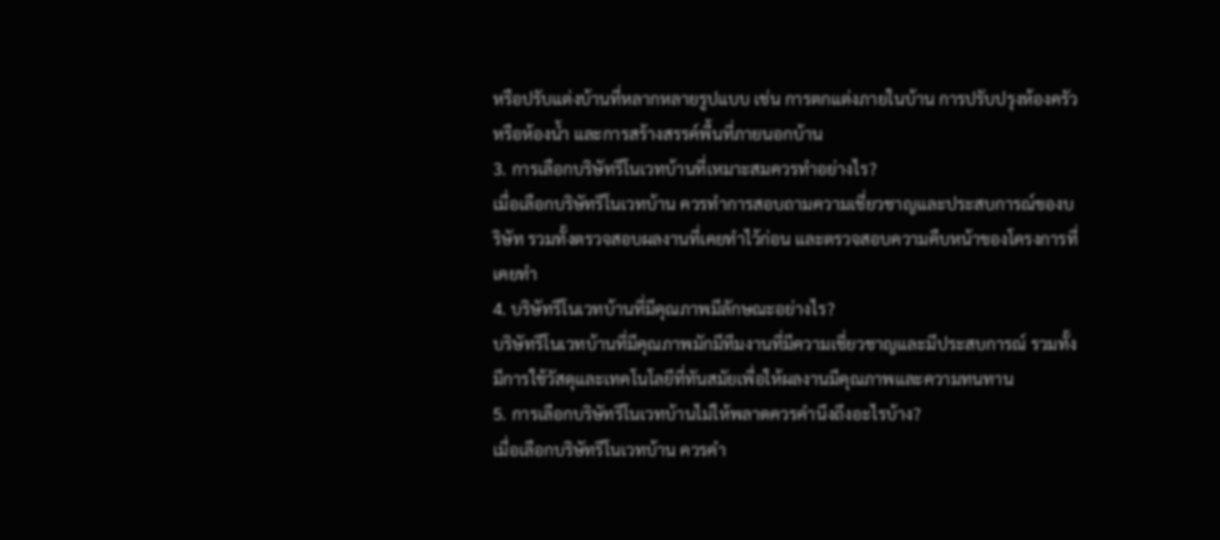หรือปรับแต่งบ้านที่หลากหลายรูปแบบ เช่น การตกแต่งภายในบ้าน การปรับปรุงห้องครัวหรือห้องน้ำ และการสร้างสรรค์พื้นที่ภายนอกบ้าน
3. การเลือกบริษัทรีโนเวทบ้านที่เหมาะสมควรทำอย่างไร?
เมื่อเลือกบริษัทรีโนเวทบ้าน ควรทำการสอบถามความเชี่ยวชาญและประสบการณ์ของบริษัท รวมทั้งตรวจสอบผลงานที่เคยทำไว้ก่อน และตรวจสอบความคืบหน้าของโครงการที่เคยทำ
4. บริษัทรีโนเวทบ้านที่มีคุณภาพมีลักษณะอย่างไร?
บริษัทรีโนเวทบ้านที่มีคุณภาพมักมีทีมงานที่มีความเชี่ยวชาญและมีประสบการณ์ รวมทั้งมีการใช้วัสดุและเทคโนโลยีที่ทันสมัยเพื่อให้ผลงานมีคุณภาพและความทนทาน
5. การเลือกบริษัทรีโนเวทบ้านไม่ให้พลาดควรคำนึงถึงอะไรบ้าง?
เมื่อเลือกบริษัทรีโนเวทบ้าน ควรคำ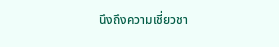นึงถึงความเชี่ยวชา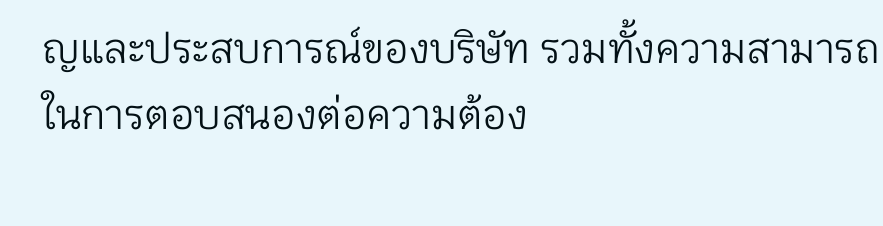ญและประสบการณ์ของบริษัท รวมทั้งความสามารถในการตอบสนองต่อความต้อง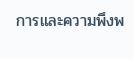การและความพึงพ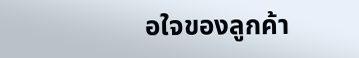อใจของลูกค้า